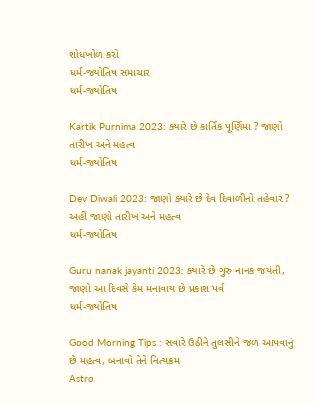શોધખોળ કરો
ધર્મ-જ્યોતિષ સમાચાર
ધર્મ-જ્યોતિષ

Kartik Purnima 2023: ક્યારે છે કાર્તિક પૂર્ણિમા ? જાણો તારીખ અને મહત્વ
ધર્મ-જ્યોતિષ

Dev Diwali 2023: જાણો ક્યારે છે દેવ દિવાળીનો તહેવાર ? અહીં જાણો તારીખ અને મહત્વ
ધર્મ-જ્યોતિષ

Guru nanak jayanti 2023: ક્યારે છે ગુરુ નાનક જયંતી, જાણો આ દિવસે કેમ મનાવાય છે પ્રકાશ પર્વ
ધર્મ-જ્યોતિષ

Good Morning Tips : સવારે ઉઠીને તુલસીને જળ આપવાનું છે મહત્વ, બનાવો તેને નિત્યક્રમ
Astro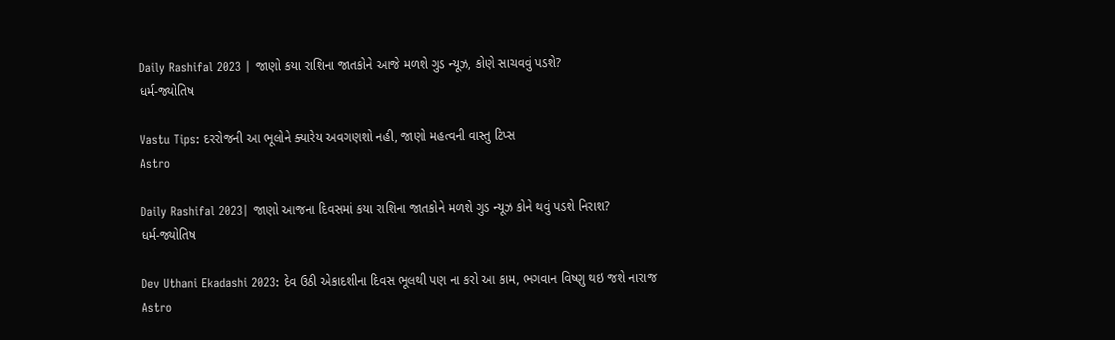Daily Rashifal 2023 | જાણો કયા રાશિના જાતકોને આજે મળશે ગુડ ન્યૂઝ, કોણે સાચવવું પડશે?
ધર્મ-જ્યોતિષ

Vastu Tips: દરરોજની આ ભૂલોને ક્યારેય અવગણશો નહી, જાણો મહત્વની વાસ્તુ ટિપ્સ
Astro

Daily Rashifal 2023| જાણો આજના દિવસમાં કયા રાશિના જાતકોને મળશે ગુડ ન્યૂઝ કોને થવું પડશે નિરાશ?
ધર્મ-જ્યોતિષ

Dev Uthani Ekadashi 2023: દેવ ઉઠી એકાદશીના દિવસ ભૂલથી પણ ના કરો આ કામ, ભગવાન વિષ્ણુ થઇ જશે નારાજ
Astro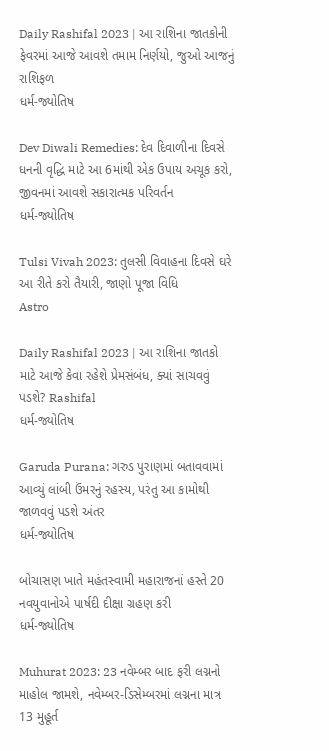Daily Rashifal 2023 | આ રાશિના જાતકોની ફેવરમાં આજે આવશે તમામ નિર્ણયો, જુઓ આજનું રાશિફળ
ધર્મ-જ્યોતિષ

Dev Diwali Remedies: દેવ દિવાળીના દિવસે ધનની વૃદ્ધિ માટે આ 6માંથી એક ઉપાય અચૂક કરો, જીવનમાં આવશે સકારાત્મક પરિવર્તન
ધર્મ-જ્યોતિષ

Tulsi Vivah 2023: તુલસી વિવાહના દિવસે ઘરે આ રીતે કરો તૈયારી, જાણો પૂજા વિધિ
Astro

Daily Rashifal 2023 | આ રાશિના જાતકો માટે આજે કેવા રહેશે પ્રેમસંબંધ, ક્યાં સાચવવું પડશે? Rashifal
ધર્મ-જ્યોતિષ

Garuda Purana: ગરુડ પુરાણમાં બતાવવામાં આવ્યું લાંબી ઉંમરનું રહસ્ય, પરંતુ આ કામોથી જાળવવું પડશે અંતર
ધર્મ-જ્યોતિષ

બોચાસણ ખાતે મહંતસ્વામી મહારાજનાં હસ્તે 20 નવયુવાનોએ પાર્ષદી દીક્ષા ગ્રહણ કરી
ધર્મ-જ્યોતિષ

Muhurat 2023: 23 નવેમ્બર બાદ ફરી લગ્નનો માહોલ જામશે, નવેમ્બર-ડિસેમ્બરમાં લગ્નના માત્ર 13 મુહૂર્ત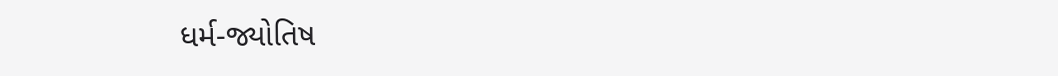ધર્મ-જ્યોતિષ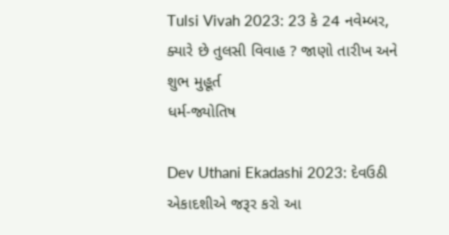Tulsi Vivah 2023: 23 કે 24 નવેમ્બર, ક્યારે છે તુલસી વિવાહ ? જાણો તારીખ અને શુભ મુહૂર્ત
ધર્મ-જ્યોતિષ

Dev Uthani Ekadashi 2023: દેવઉઠી એકાદશીએ જરૂર કરો આ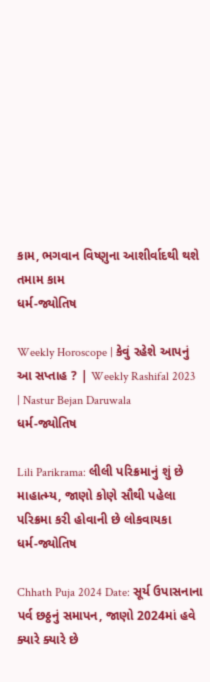કામ, ભગવાન વિષ્ણુના આશીર્વાદથી થશે તમામ કામ
ધર્મ-જ્યોતિષ

Weekly Horoscope | કેવું રહેશે આપનું આ સપ્તાહ ? | Weekly Rashifal 2023 | Nastur Bejan Daruwala
ધર્મ-જ્યોતિષ

Lili Parikrama: લીલી પરિક્રમાનું શું છે માહાત્મ્ય, જાણો કોણે સૌથી પહેલા પરિક્રમા કરી હોવાની છે લોકવાયકા
ધર્મ-જ્યોતિષ

Chhath Puja 2024 Date: સૂર્ય ઉપાસનાના પર્વ છઠ્ઠનું સમાપન, જાણો 2024માં હવે ક્યારે ક્યારે છે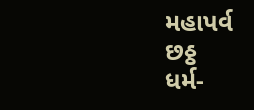મહાપર્વ છઠ્ઠ
ધર્મ-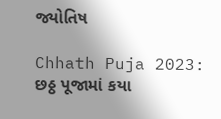જ્યોતિષ

Chhath Puja 2023: છઠ્ઠ પૂજામાં કયા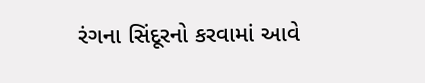રંગના સિંદૂરનો કરવામાં આવે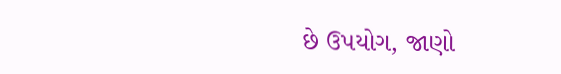છે ઉપયોગ, જાણો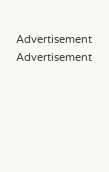Advertisement
Advertisement